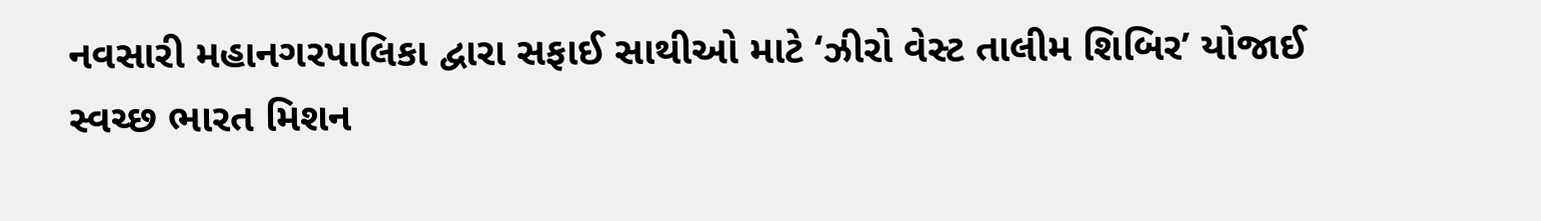નવસારી મહાનગરપાલિકા દ્વારા સફાઈ સાથીઓ માટે ‘ઝીરો વેસ્ટ તાલીમ શિબિર’ યોજાઈ
સ્વચ્છ ભારત મિશન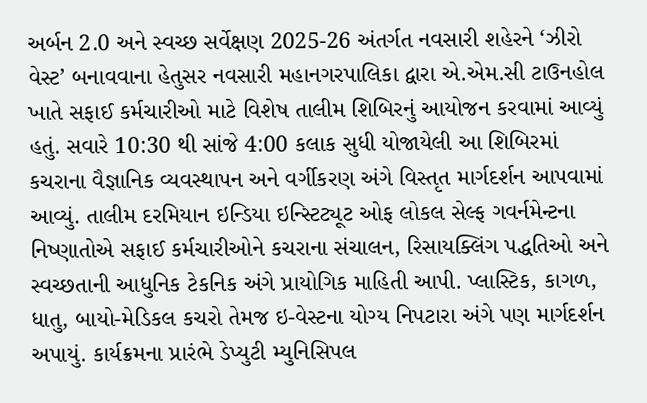અર્બન 2.0 અને સ્વચ્છ સર્વેક્ષણ 2025-26 અંતર્ગત નવસારી શહેરને ‘ઝીરો વેસ્ટ’ બનાવવાના હેતુસર નવસારી મહાનગરપાલિકા દ્વારા એ.એમ.સી ટાઉનહોલ ખાતે સફાઈ કર્મચારીઓ માટે વિશેષ તાલીમ શિબિરનું આયોજન કરવામાં આવ્યું હતું. સવારે 10:30 થી સાંજે 4:00 કલાક સુધી યોજાયેલી આ શિબિરમાં કચરાના વૈજ્ઞાનિક વ્યવસ્થાપન અને વર્ગીકરણ અંગે વિસ્તૃત માર્ગદર્શન આપવામાં આવ્યું. તાલીમ દરમિયાન ઇન્ડિયા ઇન્સ્ટિટ્યૂટ ઓફ લોકલ સેલ્ફ ગવર્નમેન્ટના નિષ્ણાતોએ સફાઈ કર્મચારીઓને કચરાના સંચાલન, રિસાયક્લિંગ પદ્ધતિઓ અને સ્વચ્છતાની આધુનિક ટેકનિક અંગે પ્રાયોગિક માહિતી આપી. પ્લાસ્ટિક, કાગળ, ધાતુ, બાયો-મેડિકલ કચરો તેમજ ઇ-વેસ્ટના યોગ્ય નિપટારા અંગે પણ માર્ગદર્શન અપાયું. કાર્યક્રમના પ્રારંભે ડેપ્યુટી મ્યુનિસિપલ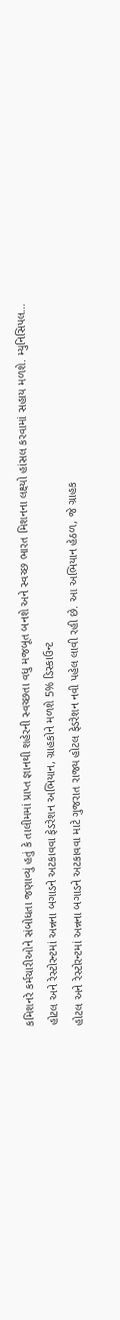કમિશનરે કર્મચારીઓને સંબોધતા જણાવ્યું હતું કે તાલીમમાં પ્રાપ્ત જ્ઞાનથી શહેરની સ્વચ્છતા વધુ મજબૂત બનશે અને સ્વચ્છ ભારત મિશનના લક્ષ્યો હાંસલ કરવામાં સહાય મળશે. મ્યુનિસિપલ…
હોટલ અને રેસ્ટોરન્ટમાં અન્નના બગાડને અટકાવવા ફેડરેશન અભિયાન, ગ્રાહકોને મળશે 5% ડિસ્કાઉન્ટ
હોટલ અને રેસ્ટોરન્ટમાં અન્નના બગાડને અટકાવવા માટે ગુજરાત રાજ્ય હોટલ ફેડરેશન નવી પહેલ લાવી રહી છે. આ અભિયાન હેઠળ, જે ગ્રાહક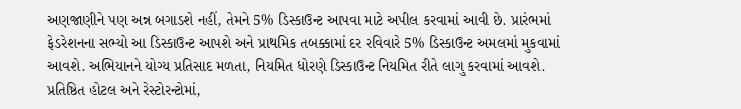અણજાણીને પણ અન્ન બગાડશે નહીં, તેમને 5% ડિસ્કાઉન્ટ આપવા માટે અપીલ કરવામાં આવી છે. પ્રારંભમાં ફેડરેશનના સભ્યો આ ડિસ્કાઉન્ટ આપશે અને પ્રાથમિક તબક્કામાં દર રવિવારે 5% ડિસ્કાઉન્ટ અમલમાં મુકવામાં આવશે. અભિયાનને યોગ્ય પ્રતિસાદ મળતા, નિયમિત ધોરણે ડિસ્કાઉન્ટ નિયમિત રીતે લાગુ કરવામાં આવશે. પ્રતિષ્ઠિત હોટલ અને રેસ્ટોરન્ટોમાં,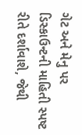ગેટ અને મેનુ પર ડિસ્કાઉન્ટની માહિતી સ્પષ્ટ રીતે દર્શાવાશે, જેથી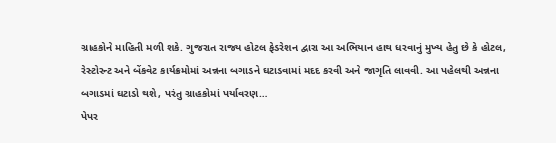ગ્રાહકોને માહિતી મળી શકે. ગુજરાત રાજ્ય હોટલ ફેડરેશન દ્વારા આ અભિયાન હાથ ધરવાનું મુખ્ય હેતુ છે કે હોટલ, રેસ્ટોરન્ટ અને બેંકવેટ કાર્યક્રમોમાં અન્નના બગાડને ઘટાડવામાં મદદ કરવી અને જાગૃતિ લાવવી. આ પહેલથી અન્નના બગાડમાં ઘટાડો થશે, પરંતુ ગ્રાહકોમાં પર્યાવરણ…
પેપર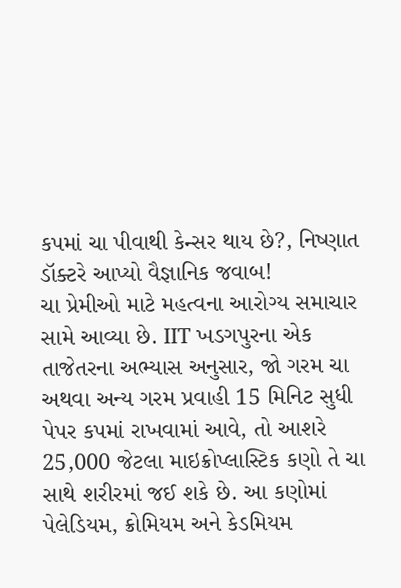કપમાં ચા પીવાથી કેન્સર થાય છે?, નિષ્ણાત ડૉક્ટરે આપ્યો વૈજ્ઞાનિક જવાબ!
ચા પ્રેમીઓ માટે મહત્વના આરોગ્ય સમાચાર સામે આવ્યા છે. IIT ખડગપુરના એક તાજેતરના અભ્યાસ અનુસાર, જો ગરમ ચા અથવા અન્ય ગરમ પ્રવાહી 15 મિનિટ સુધી પેપર કપમાં રાખવામાં આવે, તો આશરે 25,000 જેટલા માઇક્રોપ્લાસ્ટિક કણો તે ચા સાથે શરીરમાં જઈ શકે છે. આ કણોમાં પેલેડિયમ, ક્રોમિયમ અને કેડમિયમ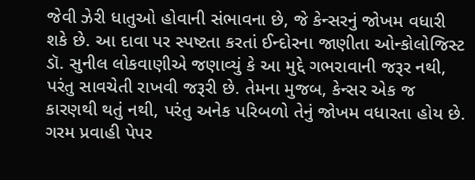જેવી ઝેરી ધાતુઓ હોવાની સંભાવના છે, જે કેન્સરનું જોખમ વધારી શકે છે. આ દાવા પર સ્પષ્ટતા કરતાં ઈન્દોરના જાણીતા ઓન્કોલોજિસ્ટ ડૉ. સુનીલ લોકવાણીએ જણાવ્યું કે આ મુદ્દે ગભરાવાની જરૂર નથી, પરંતુ સાવચેતી રાખવી જરૂરી છે. તેમના મુજબ, કેન્સર એક જ કારણથી થતું નથી, પરંતુ અનેક પરિબળો તેનું જોખમ વધારતા હોય છે. ગરમ પ્રવાહી પેપર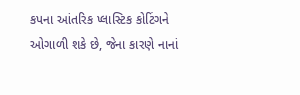કપના આંતરિક પ્લાસ્ટિક કોટિંગને ઓગાળી શકે છે, જેના કારણે નાનાં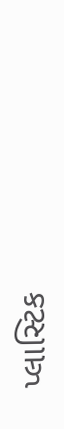પ્લાસ્ટિક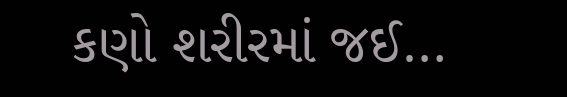કણો શરીરમાં જઈ…